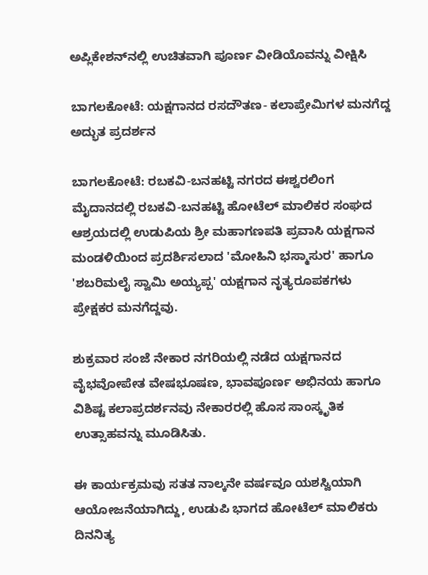ಅಪ್ಲಿಕೇಶನ್‌ನಲ್ಲಿ ಉಚಿತವಾಗಿ ಪೂರ್ಣ ವೀಡಿಯೊವನ್ನು ವೀಕ್ಷಿಸಿ

ಬಾಗಲಕೋಟೆ: ಯಕ್ಷಗಾನದ ರಸದೌತಣ- ಕಲಾಪ್ರೇಮಿಗಳ ಮನಗೆದ್ದ ಅದ್ಭುತ ಪ್ರದರ್ಶನ

ಬಾಗಲಕೋಟೆ: ರಬಕವಿ-ಬನಹಟ್ಟಿ ನಗರದ ಈಶ್ವರಲಿಂಗ ಮೈದಾನದಲ್ಲಿ ರಬಕವಿ-ಬನಹಟ್ಟಿ ಹೋಟೆಲ್ ಮಾಲಿಕರ ಸಂಘದ ಆಶ್ರಯದಲ್ಲಿ ಉಡುಪಿಯ ಶ್ರೀ ಮಹಾಗಣಪತಿ ಪ್ರವಾಸಿ ಯಕ್ಷಗಾನ ಮಂಡಳಿಯಿಂದ ಪ್ರದರ್ಶಿಸಲಾದ 'ಮೋಹಿನಿ ಭಸ್ಮಾಸುರ' ಹಾಗೂ 'ಶಬರಿಮಲೈ ಸ್ವಾಮಿ ಅಯ್ಯಪ್ಪ' ಯಕ್ಷಗಾನ ನೃತ್ಯರೂಪಕಗಳು ಪ್ರೇಕ್ಷಕರ ಮನಗೆದ್ದವು.

ಶುಕ್ರವಾರ ಸಂಜೆ ನೇಕಾರ ನಗರಿಯಲ್ಲಿ ನಡೆದ ಯಕ್ಷಗಾನದ ವೈಭವೋಪೇತ ವೇಷಭೂಷಣ, ಭಾವಪೂರ್ಣ ಅಭಿನಯ ಹಾಗೂ ವಿಶಿಷ್ಟ ಕಲಾಪ್ರದರ್ಶನವು ನೇಕಾರರಲ್ಲಿ ಹೊಸ ಸಾಂಸ್ಕೃತಿಕ ಉತ್ಸಾಹವನ್ನು ಮೂಡಿಸಿತು.

ಈ ಕಾರ್ಯಕ್ರಮವು ಸತತ ನಾಲ್ಕನೇ ವರ್ಷವೂ ಯಶಸ್ವಿಯಾಗಿ ಆಯೋಜನೆಯಾಗಿದ್ದು, ಉಡುಪಿ ಭಾಗದ ಹೋಟೆಲ್ ಮಾಲಿಕರು ದಿನನಿತ್ಯ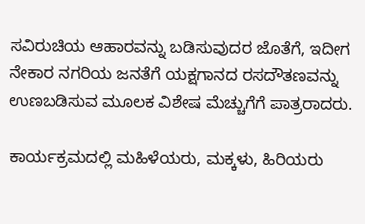ಸವಿರುಚಿಯ ಆಹಾರವನ್ನು ಬಡಿಸುವುದರ ಜೊತೆಗೆ, ಇದೀಗ ನೇಕಾರ ನಗರಿಯ ಜನತೆಗೆ ಯಕ್ಷಗಾನದ ರಸದೌತಣವನ್ನು ಉಣಬಡಿಸುವ ಮೂಲಕ ವಿಶೇಷ ಮೆಚ್ಚುಗೆಗೆ ಪಾತ್ರರಾದರು.

ಕಾರ್ಯಕ್ರಮದಲ್ಲಿ ಮಹಿಳೆಯರು, ಮಕ್ಕಳು, ಹಿರಿಯರು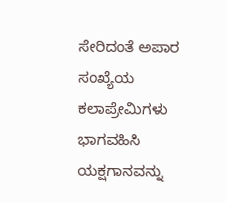ಸೇರಿದಂತೆ ಅಪಾರ ಸಂಖ್ಯೆಯ ಕಲಾಪ್ರೇಮಿಗಳು ಭಾಗವಹಿಸಿ ಯಕ್ಷಗಾನವನ್ನು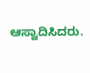ಆಸ್ವಾದಿಸಿದರು.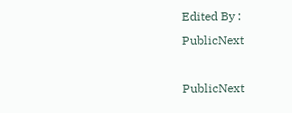Edited By :
PublicNext

PublicNext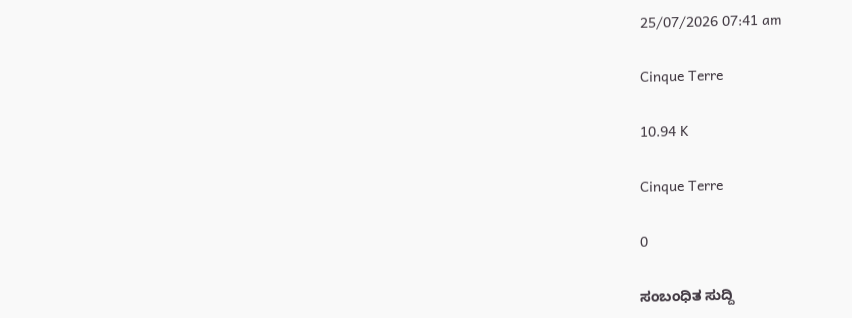25/07/2026 07:41 am

Cinque Terre

10.94 K

Cinque Terre

0

ಸಂಬಂಧಿತ ಸುದ್ದಿ